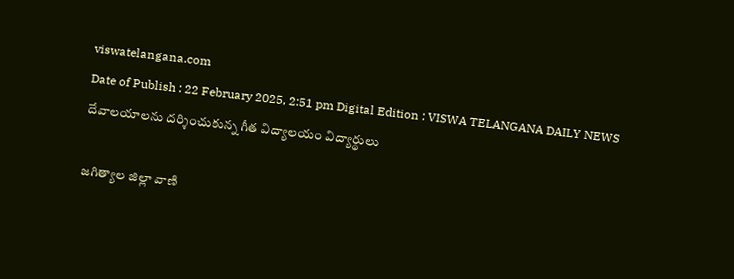viswatelangana.com
Date of Publish : 22 February 2025, 2:51 pm Digital Edition : VISWA TELANGANA DAILY NEWS
దేవాలయాలను దర్శించుకున్న గీత విద్యాలయం విద్యార్థులు

జగిత్యాల జిల్లా వాణి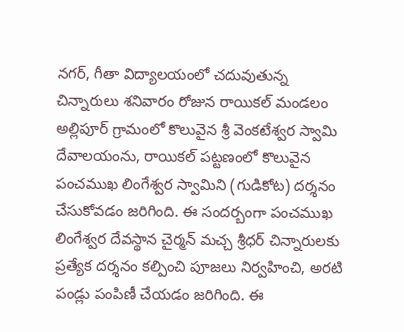నగర్, గీతా విద్యాలయంలో చదువుతున్న చిన్నారులు శనివారం రోజున రాయికల్ మండలం అల్లిపూర్ గ్రామంలో కొలువైన శ్రీ వెంకటేశ్వర స్వామి దేవాలయంను, రాయికల్ పట్టణంలో కొలువైన పంచముఖ లింగేశ్వర స్వామిని (గుడికోట) దర్శనం చేసుకోవడం జరిగింది. ఈ సందర్బంగా పంచముఖ లింగేశ్వర దేవస్థాన చైర్మన్ మచ్చ శ్రీధర్ చిన్నారులకు ప్రత్యేక దర్శనం కల్పించి పూజలు నిర్వహించి, అరటి పండ్లు పంపిణీ చేయడం జరిగింది. ఈ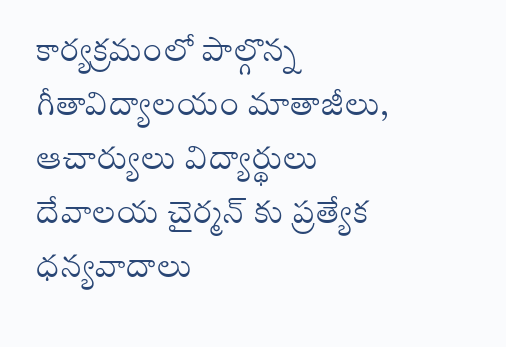కార్యక్రమంలో పాల్గొన్న గీతావిద్యాలయం మాతాజీలు, ఆచార్యులు విద్యార్థులు దేవాలయ చైర్మన్ కు ప్రత్యేక ధన్యవాదాలు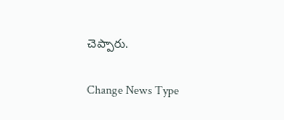చెప్పారు.

Change News Type